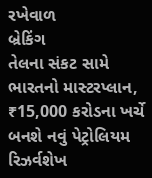રખેવાળ
બ્રેકિંગ
તેલના સંકટ સામે ભારતનો માસ્ટરપ્લાન, ₹15,000 કરોડના ખર્ચે બનશે નવું પેટ્રોલિયમ રિઝર્વશેખ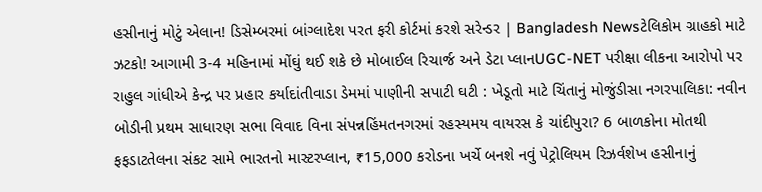હસીનાનું મોટું એલાન! ડિસેમ્બરમાં બાંગ્લાદેશ પરત ફરી કોર્ટમાં કરશે સરેન્ડર | Bangladesh Newsટેલિકોમ ગ્રાહકો માટે ઝટકો! આગામી 3-4 મહિનામાં મોંઘું થઈ શકે છે મોબાઈલ રિચાર્જ અને ડેટા પ્લાનUGC-NET પરીક્ષા લીકના આરોપો પર રાહુલ ગાંધીએ કેન્દ્ર પર પ્રહાર કર્યાદાંતીવાડા ડેમમાં પાણીની સપાટી ઘટી : ખેડૂતો માટે ચિંતાનું મોજુંડીસા નગરપાલિકા: નવીન બોડીની પ્રથમ સાધારણ સભા વિવાદ વિના સંપન્નહિંમતનગરમાં રહસ્યમય વાયરસ કે ચાંદીપુરા? 6 બાળકોના મોતથી ફફડાટતેલના સંકટ સામે ભારતનો માસ્ટરપ્લાન, ₹15,000 કરોડના ખર્ચે બનશે નવું પેટ્રોલિયમ રિઝર્વશેખ હસીનાનું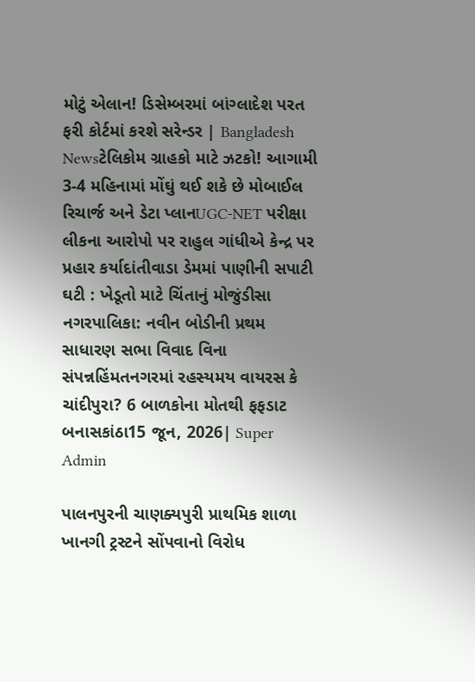મોટું એલાન! ડિસેમ્બરમાં બાંગ્લાદેશ પરત ફરી કોર્ટમાં કરશે સરેન્ડર | Bangladesh Newsટેલિકોમ ગ્રાહકો માટે ઝટકો! આગામી 3-4 મહિનામાં મોંઘું થઈ શકે છે મોબાઈલ રિચાર્જ અને ડેટા પ્લાનUGC-NET પરીક્ષા લીકના આરોપો પર રાહુલ ગાંધીએ કેન્દ્ર પર પ્રહાર કર્યાદાંતીવાડા ડેમમાં પાણીની સપાટી ઘટી : ખેડૂતો માટે ચિંતાનું મોજુંડીસા નગરપાલિકા: નવીન બોડીની પ્રથમ સાધારણ સભા વિવાદ વિના સંપન્નહિંમતનગરમાં રહસ્યમય વાયરસ કે ચાંદીપુરા? 6 બાળકોના મોતથી ફફડાટ
બનાસકાંઠા15 જૂન, 2026| Super Admin

પાલનપુરની ચાણક્યપુરી પ્રાથમિક શાળા ખાનગી ટ્રસ્ટને સોંપવાનો વિરોધ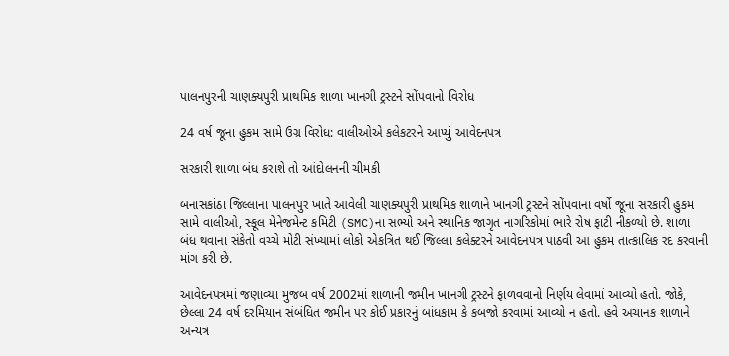પાલનપુરની ચાણક્યપુરી પ્રાથમિક શાળા ખાનગી ટ્રસ્ટને સોંપવાનો વિરોધ

24 વર્ષ જૂના હુકમ સામે ઉગ્ર વિરોધ: વાલીઓએ કલેકટરને આપ્યું આવેદનપત્ર

સરકારી શાળા બંધ કરાશે તો આંદોલનની ચીમકી

બનાસકાંઠા જિલ્લાના પાલનપુર ખાતે આવેલી ચાણક્યપુરી પ્રાથમિક શાળાને ખાનગી ટ્રસ્ટને સોંપવાના વર્ષો જૂના સરકારી હુકમ સામે વાલીઓ, સ્કૂલ મેનેજમેન્ટ કમિટી (SMC)ના સભ્યો અને સ્થાનિક જાગૃત નાગરિકોમાં ભારે રોષ ફાટી નીકળ્યો છે. શાળા બંધ થવાના સંકેતો વચ્ચે મોટી સંખ્યામાં લોકો એકત્રિત થઈ જિલ્લા કલેક્ટરને આવેદનપત્ર પાઠવી આ હુકમ તાત્કાલિક રદ કરવાની માંગ કરી છે.

આવેદનપત્રમાં જણાવ્યા મુજબ વર્ષ 2002માં શાળાની જમીન ખાનગી ટ્રસ્ટને ફાળવવાનો નિર્ણય લેવામાં આવ્યો હતો. જોકે, છેલ્લા 24 વર્ષ દરમિયાન સંબંધિત જમીન પર કોઈ પ્રકારનું બાંધકામ કે કબજો કરવામાં આવ્યો ન હતો. હવે અચાનક શાળાને અન્યત્ર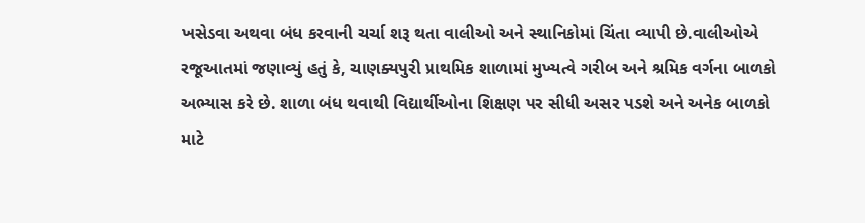ખસેડવા અથવા બંધ કરવાની ચર્ચા શરૂ થતા વાલીઓ અને સ્થાનિકોમાં ચિંતા વ્યાપી છે.વાલીઓએ રજૂઆતમાં જણાવ્યું હતું કે, ચાણક્યપુરી પ્રાથમિક શાળામાં મુખ્યત્વે ગરીબ અને શ્રમિક વર્ગના બાળકો અભ્યાસ કરે છે. શાળા બંધ થવાથી વિદ્યાર્થીઓના શિક્ષણ પર સીધી અસર પડશે અને અનેક બાળકો માટે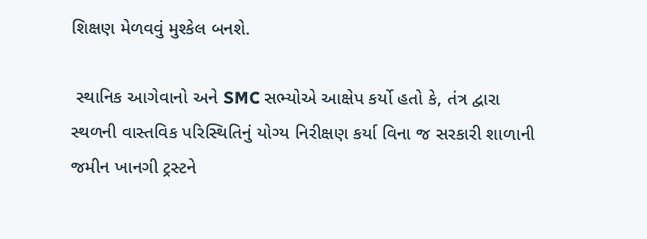શિક્ષણ મેળવવું મુશ્કેલ બનશે.

 સ્થાનિક આગેવાનો અને SMC સભ્યોએ આક્ષેપ કર્યો હતો કે, તંત્ર દ્વારા સ્થળની વાસ્તવિક પરિસ્થિતિનું યોગ્ય નિરીક્ષણ કર્યા વિના જ સરકારી શાળાની જમીન ખાનગી ટ્રસ્ટને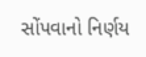સોંપવાનો નિર્ણય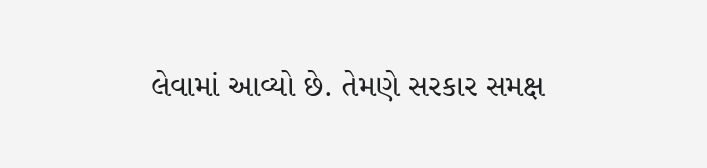લેવામાં આવ્યો છે. તેમણે સરકાર સમક્ષ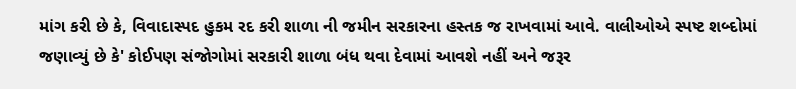માંગ કરી છે કે, વિવાદાસ્પદ હુકમ રદ કરી શાળા ની જમીન સરકારના હસ્તક જ રાખવામાં આવે. વાલીઓએ સ્પષ્ટ શબ્દોમાં જણાવ્યું છે કે' કોઈપણ સંજોગોમાં સરકારી શાળા બંધ થવા દેવામાં આવશે નહીં અને જરૂર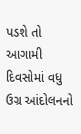પડશે તો આગામી દિવસોમાં વધુ ઉગ્ર આંદોલનનો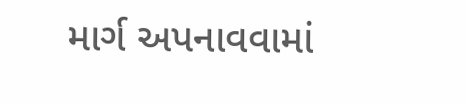માર્ગ અપનાવવામાં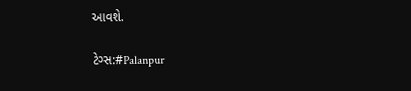આવશે.

ટેગ્સ:#Palanpur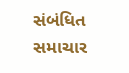સંબંધિત સમાચાર